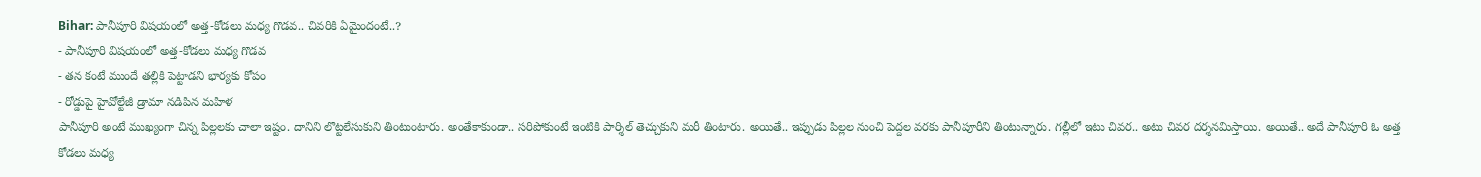Bihar: పానీపూరి విషయంలో అత్త-కోడలు మధ్య గొడవ.. చివరికి ఏమైందంటే..?
- పానీపూరి విషయంలో అత్త-కోడలు మధ్య గొడవ
- తన కంటే ముందే తల్లికి పెట్టాడని భార్యకు కోపం
- రోడ్డుపై హైవోల్టేజీ డ్రామా నడిపిన మహిళ
పానీపూరి అంటే ముఖ్యంగా చిన్న పిల్లలకు చాలా ఇష్టం. దానిని లొట్టలేసుకుని తింటుంటారు. అంతేకాకుండా.. సరిపోకుంటే ఇంటికి పార్శిల్ తెచ్చుకుని మరీ తింటారు. అయితే.. ఇప్పుడు పిల్లల నుంచి పెద్దల వరకు పానీపూరీని తింటున్నారు. గల్లీలో ఇటు చివర.. అటు చివర దర్శనమిస్తాయి. అయితే.. అదే పానీపూరి ఓ అత్త కోడలు మధ్య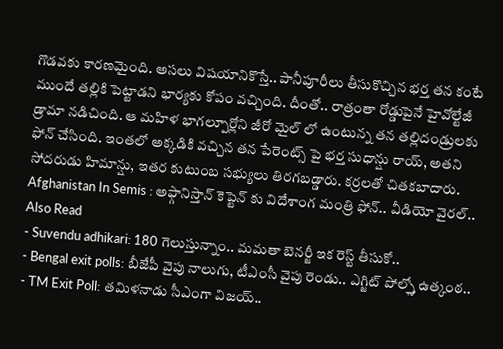గొడవకు కారణమైంది. అసలు విషయానికొస్తే.. పానీపూరీలు తీసుకొచ్చిన భర్త తన కంటే ముందే తల్లికి పెట్టాడని భార్యకు కోపం వచ్చింది. దీంతో.. రాత్రంతా రోడ్డుపైనే హైవోల్టేజీ డ్రామా నడిచింది. ఆ మహిళ భాగల్పూర్లోని జీరో మైల్ లో ఉంటున్న తన తల్లిదండ్రులకు ఫోన్ చేసింది. ఇంతలో అక్కడికి వచ్చిన తన పేరెంట్స్ పై భర్త సుధాన్షు రాయ్, అతని సోదరుడు హిమాన్షు, ఇతర కుటుంబ సభ్యులు తిరగబడ్డారు. కర్రలతో చితకబాదారు.
Afghanistan In Semis : అఫ్గానిస్తాన్ కెప్టెన్ కు విదేశాంగ మంత్రి ఫోన్.. వీడియో వైరల్..
Also Read
- Suvendu adhikari: 180 గెలుస్తున్నాం.. మమతా బెనర్జీ ఇక రెస్ట్ తీసుకో..
- Bengal exit polls: బీజేపీ వైపు నాలుగు, టీఎంసీ వైపు రెండు.. ఎగ్జిట్ పోల్స్తో ఉత్కంఠ..
- TM Exit Poll: తమిళనాడు సీఎంగా విజయ్..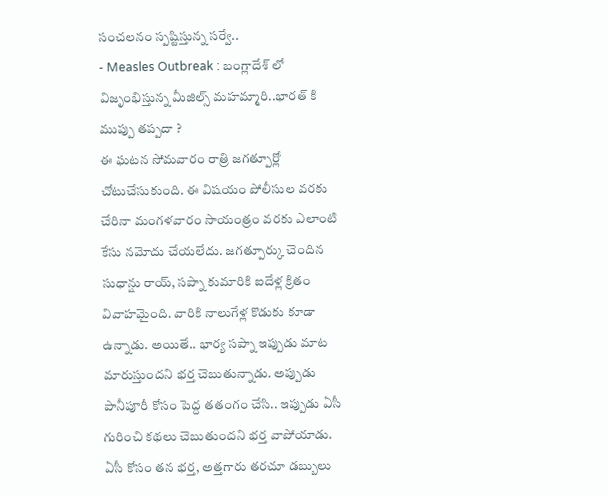సంచలనం స్పష్టిస్తున్న సర్వే..
- Measles Outbreak : బంగ్లాదేశ్ లో విజృంభిస్తున్న మీజిల్స్ మహమ్మారి..భారత్ కి ముప్పు తప్పదా ?
ఈ ఘటన సోమవారం రాత్రి జగత్పూర్లో చోటుచేసుకుంది. ఈ విషయం పోలీసుల వరకు చేరినా మంగళవారం సాయంత్రం వరకు ఎలాంటి కేసు నమోదు చేయలేదు. జగత్పూర్కు చెందిన సుధాన్షు రాయ్, సప్నా కుమారికి ఐదేళ్ల క్రితం వివాహమైంది. వారికి నాలుగేళ్ల కొడుకు కూడా ఉన్నాడు. అయితే.. భార్య సప్నా ఇప్పుడు మాట మారుస్తుందని భర్త చెబుతున్నాడు. అప్పుడు పానీపూరీ కోసం పెద్ద తతంగం చేసి.. ఇప్పుడు ఏసీ గురించి కథలు చెబుతుందని భర్త వాపోయాడు. ఏసీ కోసం తన భర్త, అత్తగారు తరచూ డబ్బులు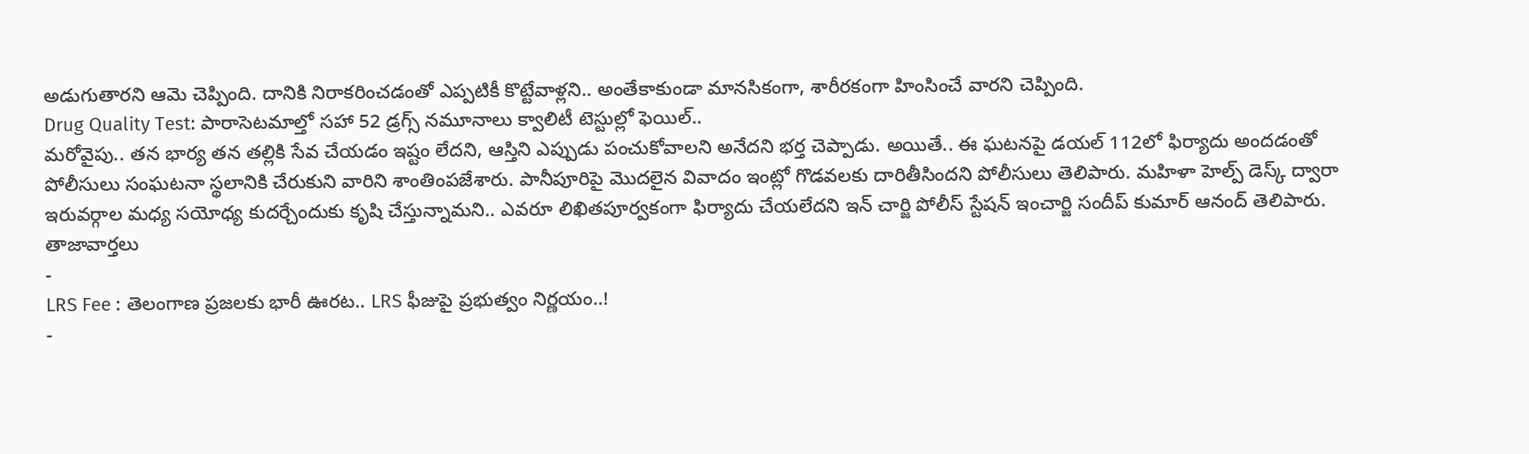అడుగుతారని ఆమె చెప్పింది. దానికి నిరాకరించడంతో ఎప్పటికీ కొట్టేవాళ్లని.. అంతేకాకుండా మానసికంగా, శారీరకంగా హింసించే వారని చెప్పింది.
Drug Quality Test: పారాసెటమాల్తో సహా 52 డ్రగ్స్ నమూనాలు క్వాలిటీ టెస్టుల్లో ఫెయిల్..
మరోవైపు.. తన భార్య తన తల్లికి సేవ చేయడం ఇష్టం లేదని, ఆస్తిని ఎప్పుడు పంచుకోవాలని అనేదని భర్త చెప్పాడు. అయితే.. ఈ ఘటనపై డయల్ 112లో ఫిర్యాదు అందడంతో పోలీసులు సంఘటనా స్థలానికి చేరుకుని వారిని శాంతింపజేశారు. పానీపూరిపై మొదలైన వివాదం ఇంట్లో గొడవలకు దారితీసిందని పోలీసులు తెలిపారు. మహిళా హెల్ప్ డెస్క్ ద్వారా ఇరువర్గాల మధ్య సయోధ్య కుదర్చేందుకు కృషి చేస్తున్నామని.. ఎవరూ లిఖితపూర్వకంగా ఫిర్యాదు చేయలేదని ఇన్ చార్జి పోలీస్ స్టేషన్ ఇంచార్జి సందీప్ కుమార్ ఆనంద్ తెలిపారు.
తాజావార్తలు
-
LRS Fee : తెలంగాణ ప్రజలకు భారీ ఊరట.. LRS ఫీజుపై ప్రభుత్వం నిర్ణయం..!
-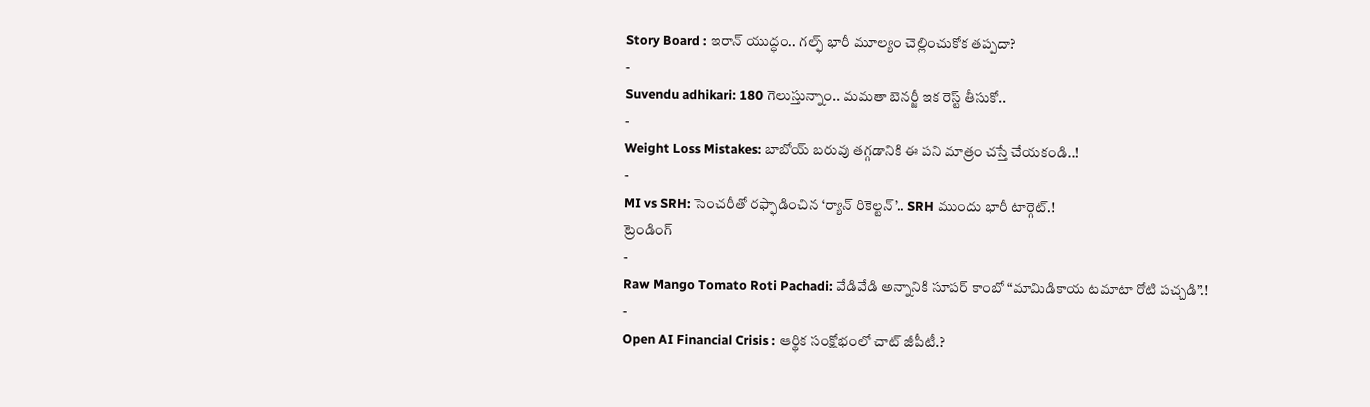Story Board : ఇరాన్ యుద్ధం.. గల్ఫ్ భారీ మూల్యం చెల్లించుకోక తప్పదా?
-
Suvendu adhikari: 180 గెలుస్తున్నాం.. మమతా బెనర్జీ ఇక రెస్ట్ తీసుకో..
-
Weight Loss Mistakes: బాబోయ్ బరువు తగ్గడానికి ఈ పని మాత్రం చస్తే చేయకండి..!
-
MI vs SRH: సెంచరీతో రఫ్ఫాడించిన ‘ర్యాన్ రికెల్టన్’.. SRH ముందు భారీ టార్గెట్.!
ట్రెండింగ్
-
Raw Mango Tomato Roti Pachadi: వేడివేడి అన్నానికి సూపర్ కాంబో “మామిడికాయ టమాటా రోటి పచ్చడి”.!
-
Open AI Financial Crisis : ఆర్థిక సంక్షోభంలో చాట్ జీపీటీ.?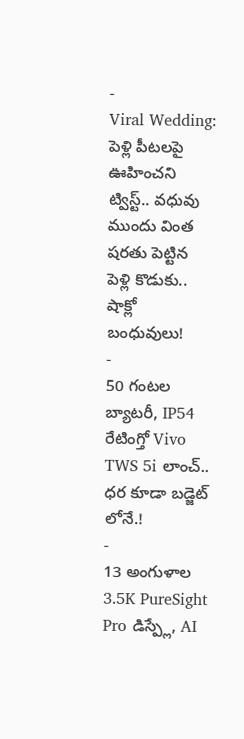-
Viral Wedding: పెళ్లి పీటలపై ఊహించని ట్విస్ట్.. వధువు ముందు వింత షరతు పెట్టిన పెళ్లి కొడుకు.. షాక్లో బంధువులు!
-
50 గంటల బ్యాటరీ, IP54 రేటింగ్తో Vivo TWS 5i లాంచ్.. ధర కూడా బడ్జెట్ లోనే.!
-
13 అంగుళాల 3.5K PureSight Pro డిస్ప్లే, AI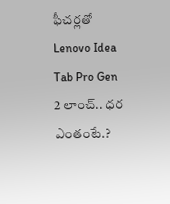ఫీచర్లతో Lenovo Idea Tab Pro Gen 2 లాంచ్.. ధర ఎంతంటే.?